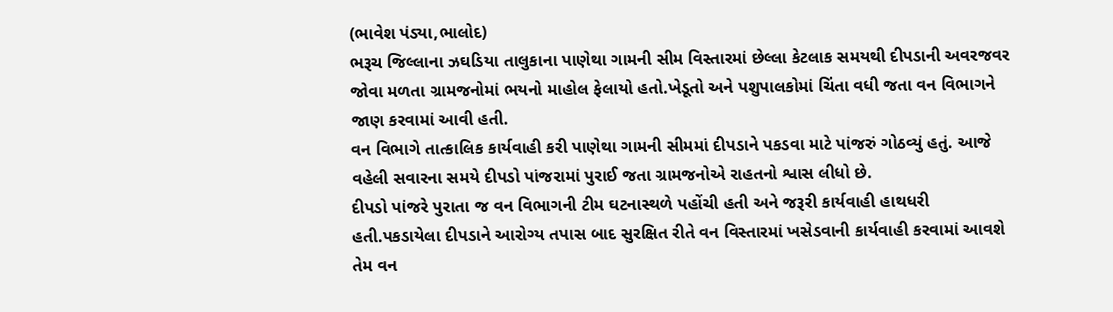(ભાવેશ પંડ્યા,ભાલોદ)
ભરૂચ જિલ્લાના ઝઘડિયા તાલુકાના પાણેથા ગામની સીમ વિસ્તારમાં છેલ્લા કેટલાક સમયથી દીપડાની અવરજવર જોવા મળતા ગ્રામજનોમાં ભયનો માહોલ ફેલાયો હતો.ખેડૂતો અને પશુપાલકોમાં ચિંતા વધી જતા વન વિભાગને જાણ કરવામાં આવી હતી.
વન વિભાગે તાત્કાલિક કાર્યવાહી કરી પાણેથા ગામની સીમમાં દીપડાને પકડવા માટે પાંજરું ગોઠવ્યું હતું. આજે વહેલી સવારના સમયે દીપડો પાંજરામાં પુરાઈ જતા ગ્રામજનોએ રાહતનો શ્વાસ લીધો છે.
દીપડો પાંજરે પુરાતા જ વન વિભાગની ટીમ ઘટનાસ્થળે પહોંચી હતી અને જરૂરી કાર્યવાહી હાથધરી હતી.પકડાયેલા દીપડાને આરોગ્ય તપાસ બાદ સુરક્ષિત રીતે વન વિસ્તારમાં ખસેડવાની કાર્યવાહી કરવામાં આવશે તેમ વન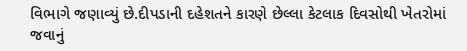વિભાગે જણાવ્યું છે.દીપડાની દહેશતને કારણે છેલ્લા કેટલાક દિવસોથી ખેતરોમાં જવાનું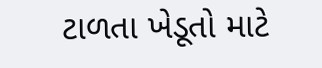ટાળતા ખેડૂતો માટે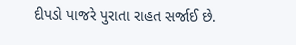દીપડો પાજરે પુરાતા રાહત સર્જાઈ છે.